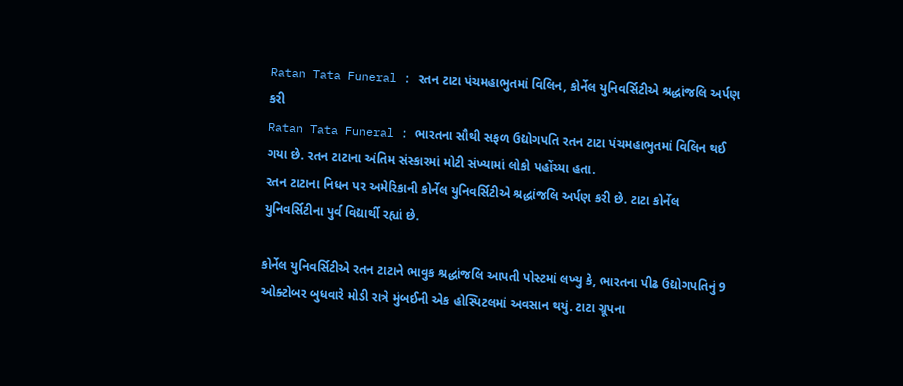Ratan Tata Funeral : રતન ટાટા પંચમહાભુતમાં વિલિન, કોર્નેલ યુનિવર્સિટીએ શ્રદ્ધાંજલિ અર્પણ કરી
Ratan Tata Funeral : ભારતના સૌથી સફળ ઉદ્યોગપતિ રતન ટાટા પંચમહાભુતમાં વિલિન થઈ ગયા છે. રતન ટાટાના અંતિમ સંસ્કારમાં મોટી સંખ્યામાં લોકો પહોંચ્યા હતા.
રતન ટાટાના નિધન પર અમેરિકાની કોર્નેલ યુનિવર્સિટીએ શ્રદ્ધાંજલિ અર્પણ કરી છે. ટાટા કોર્નેલ યુનિવર્સિટીના પુર્વ વિદ્યાર્થી રહ્યાં છે.

કોર્નેલ યુનિવર્સિટીએ રતન ટાટાને ભાવુક શ્રદ્ધાંજલિ આપતી પોસ્ટમાં લખ્યુ કે, ભારતના પીઢ ઉદ્યોગપતિનું 9 ઓક્ટોબર બુધવારે મોડી રાત્રે મુંબઈની એક હોસ્પિટલમાં અવસાન થયું. ટાટા ગ્રૂપના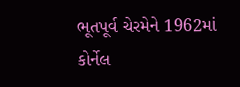ભૂતપૂર્વ ચેરમેને 1962માં કોર્નેલ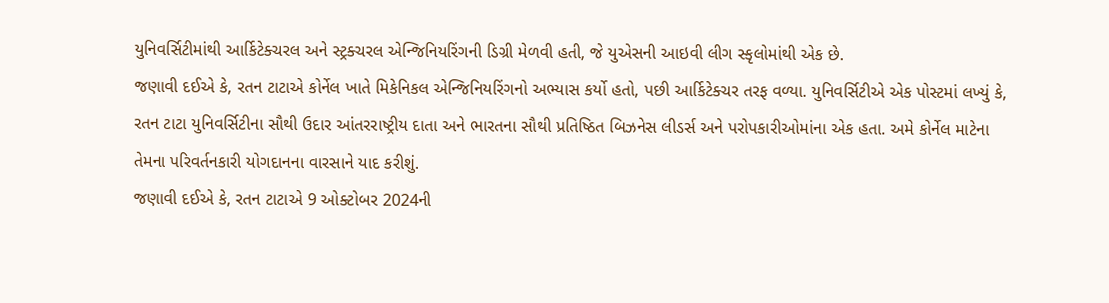યુનિવર્સિટીમાંથી આર્કિટેક્ચરલ અને સ્ટ્રક્ચરલ એન્જિનિયરિંગની ડિગ્રી મેળવી હતી, જે યુએસની આઇવી લીગ સ્કૃલોમાંથી એક છે.
જણાવી દઈએ કે, રતન ટાટાએ કોર્નેલ ખાતે મિકેનિકલ એન્જિનિયરિંગનો અભ્યાસ કર્યો હતો, પછી આર્કિટેક્ચર તરફ વળ્યા. યુનિવર્સિટીએ એક પોસ્ટમાં લખ્યું કે, રતન ટાટા યુનિવર્સિટીના સૌથી ઉદાર આંતરરાષ્ટ્રીય દાતા અને ભારતના સૌથી પ્રતિષ્ઠિત બિઝનેસ લીડર્સ અને પરોપકારીઓમાંના એક હતા. અમે કોર્નેલ માટેના તેમના પરિવર્તનકારી યોગદાનના વારસાને યાદ કરીશું.
જણાવી દઈએ કે, રતન ટાટાએ 9 ઓક્ટોબર 2024ની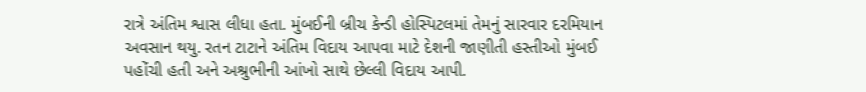રાત્રે અંતિમ શ્વાસ લીધા હતા. મુંબઈની બ્રીચ કેન્ડી હોસ્પિટલમાં તેમનું સારવાર દરમિયાન અવસાન થયુ. રતન ટાટાને અંતિમ વિદાય આપવા માટે દેશની જાણીતી હસ્તીઓ મુંબઈ પહોંચી હતી અને અશ્રુભીની આંખો સાથે છેલ્લી વિદાય આપી.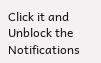Click it and Unblock the Notifications